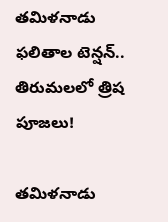తమిళనాడు ఫలితాల టెన్షన్.. తిరుమలలో త్రిష పూజలు!

తమిళనాడు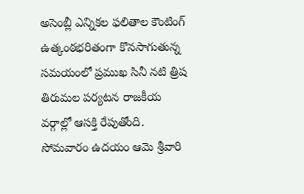అసెంబ్లీ ఎన్నికల ఫలితాల కౌంటింగ్ ఉత్కంఠభరితంగా కొనసాగుతున్న సమయంలో ప్రముఖ సినీ నటి త్రిష తిరుమల పర్యటన రాజకీయ వర్గాల్లో ఆసక్తి రేపుతోంది. సోమవారం ఉదయం ఆమె శ్రీవారి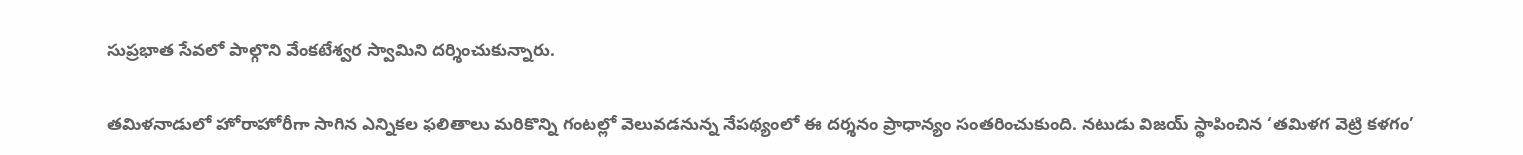సుప్రభాత సేవలో పాల్గొని వేంకటేశ్వర స్వామిని దర్శించుకున్నారు.

తమిళనాడులో హోరాహోరీగా సాగిన ఎన్నికల ఫలితాలు మరికొన్ని గంటల్లో వెలువడనున్న నేపథ్యంలో ఈ దర్శనం ప్రాధాన్యం సంతరించుకుంది. నటుడు విజయ్ స్థాపించిన ‘తమిళగ వెట్రి కళగం’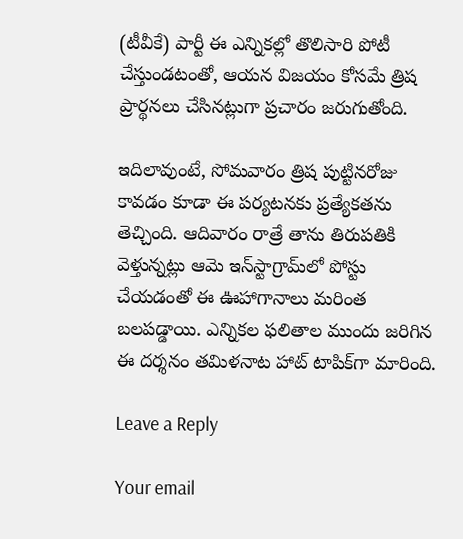(టీవీకే) పార్టీ ఈ ఎన్నికల్లో తొలిసారి పోటీ చేస్తుండటంతో, ఆయన విజయం కోసమే త్రిష ప్రార్థనలు చేసినట్లుగా ప్రచారం జరుగుతోంది.

ఇదిలావుంటే, సోమవారం త్రిష పుట్టినరోజు కావడం కూడా ఈ పర్యటనకు ప్రత్యేకతను తెచ్చింది. ఆదివారం రాత్రే తాను తిరుపతికి వెళ్తున్నట్లు ఆమె ఇన్‌స్టాగ్రామ్‌లో పోస్టు చేయడంతో ఈ ఊహాగానాలు మరింత బలపడ్డాయి. ఎన్నికల ఫలితాల ముందు జరిగిన ఈ దర్శనం తమిళనాట హాట్ టాపిక్‌గా మారింది.

Leave a Reply

Your email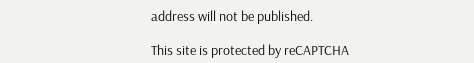address will not be published.

This site is protected by reCAPTCHA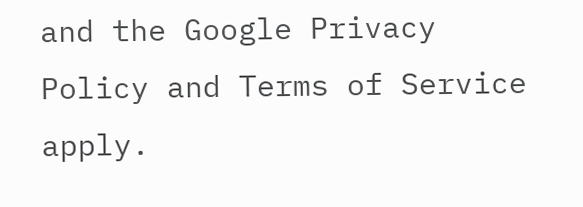and the Google Privacy Policy and Terms of Service apply.